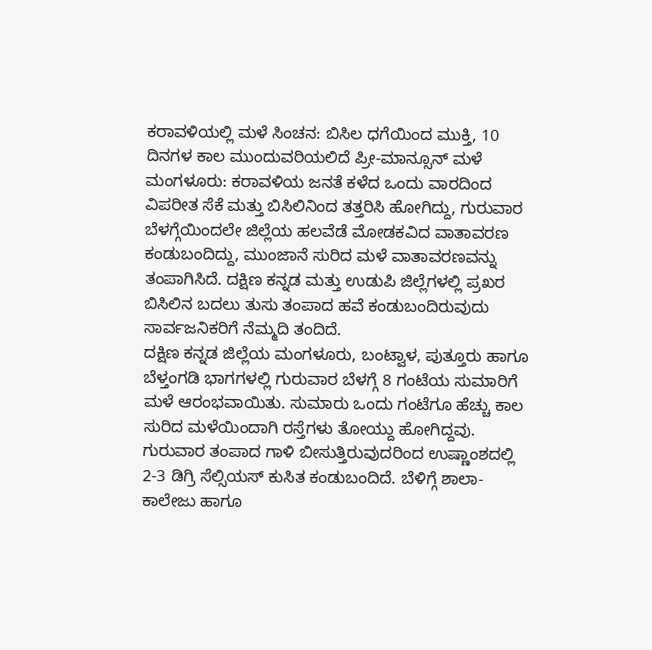ಕರಾವಳಿಯಲ್ಲಿ ಮಳೆ ಸಿಂಚನ: ಬಿಸಿಲ ಧಗೆಯಿಂದ ಮುಕ್ತಿ, 10 ದಿನಗಳ ಕಾಲ ಮುಂದುವರಿಯಲಿದೆ ಪ್ರೀ-ಮಾನ್ಸೂನ್ ಮಳೆ
ಮಂಗಳೂರು: ಕರಾವಳಿಯ ಜನತೆ ಕಳೆದ ಒಂದು ವಾರದಿಂದ ವಿಪರೀತ ಸೆಕೆ ಮತ್ತು ಬಿಸಿಲಿನಿಂದ ತತ್ತರಿಸಿ ಹೋಗಿದ್ದು, ಗುರುವಾರ ಬೆಳಗ್ಗೆಯಿಂದಲೇ ಜಿಲ್ಲೆಯ ಹಲವೆಡೆ ಮೋಡಕವಿದ ವಾತಾವರಣ ಕಂಡುಬಂದಿದ್ದು, ಮುಂಜಾನೆ ಸುರಿದ ಮಳೆ ವಾತಾವರಣವನ್ನು ತಂಪಾಗಿಸಿದೆ. ದಕ್ಷಿಣ ಕನ್ನಡ ಮತ್ತು ಉಡುಪಿ ಜಿಲ್ಲೆಗಳಲ್ಲಿ ಪ್ರಖರ ಬಿಸಿಲಿನ ಬದಲು ತುಸು ತಂಪಾದ ಹವೆ ಕಂಡುಬಂದಿರುವುದು ಸಾರ್ವಜನಿಕರಿಗೆ ನೆಮ್ಮದಿ ತಂದಿದೆ.
ದಕ್ಷಿಣ ಕನ್ನಡ ಜಿಲ್ಲೆಯ ಮಂಗಳೂರು, ಬಂಟ್ವಾಳ, ಪುತ್ತೂರು ಹಾಗೂ ಬೆಳ್ತಂಗಡಿ ಭಾಗಗಳಲ್ಲಿ ಗುರುವಾರ ಬೆಳಗ್ಗೆ 8 ಗಂಟೆಯ ಸುಮಾರಿಗೆ ಮಳೆ ಆರಂಭವಾಯಿತು. ಸುಮಾರು ಒಂದು ಗಂಟೆಗೂ ಹೆಚ್ಚು ಕಾಲ ಸುರಿದ ಮಳೆಯಿಂದಾಗಿ ರಸ್ತೆಗಳು ತೋಯ್ದು ಹೋಗಿದ್ದವು. ಗುರುವಾರ ತಂಪಾದ ಗಾಳಿ ಬೀಸುತ್ತಿರುವುದರಿಂದ ಉಷ್ಣಾಂಶದಲ್ಲಿ 2-3 ಡಿಗ್ರಿ ಸೆಲ್ಸಿಯಸ್ ಕುಸಿತ ಕಂಡುಬಂದಿದೆ. ಬೆಳಿಗ್ಗೆ ಶಾಲಾ-ಕಾಲೇಜು ಹಾಗೂ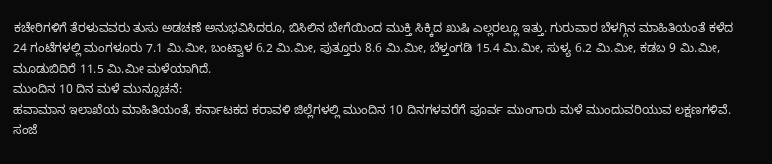ಕಚೇರಿಗಳಿಗೆ ತೆರಳುವವರು ತುಸು ಅಡಚಣೆ ಅನುಭವಿಸಿದರೂ, ಬಿಸಿಲಿನ ಬೇಗೆಯಿಂದ ಮುಕ್ತಿ ಸಿಕ್ಕಿದ ಖುಷಿ ಎಲ್ಲರಲ್ಲೂ ಇತ್ತು. ಗುರುವಾರ ಬೆಳಗ್ಗಿನ ಮಾಹಿತಿಯಂತೆ ಕಳೆದ 24 ಗಂಟೆಗಳಲ್ಲಿ ಮಂಗಳೂರು 7.1 ಮಿ.ಮೀ, ಬಂಟ್ವಾಳ 6.2 ಮಿ.ಮೀ, ಪುತ್ತೂರು 8.6 ಮಿ.ಮೀ, ಬೆಳ್ತಂಗಡಿ 15.4 ಮಿ.ಮೀ, ಸುಳ್ಯ 6.2 ಮಿ.ಮೀ, ಕಡಬ 9 ಮಿ.ಮೀ, ಮೂಡುಬಿದಿರೆ 11.5 ಮಿ.ಮೀ ಮಳೆಯಾಗಿದೆ.
ಮುಂದಿನ 10 ದಿನ ಮಳೆ ಮುನ್ಸೂಚನೆ:
ಹವಾಮಾನ ಇಲಾಖೆಯ ಮಾಹಿತಿಯಂತೆ, ಕರ್ನಾಟಕದ ಕರಾವಳಿ ಜಿಲ್ಲೆಗಳಲ್ಲಿ ಮುಂದಿನ 10 ದಿನಗಳವರೆಗೆ ಪೂರ್ವ ಮುಂಗಾರು ಮಳೆ ಮುಂದುವರಿಯುವ ಲಕ್ಷಣಗಳಿವೆ. ಸಂಜೆ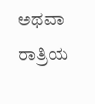ಅಥವಾ ರಾತ್ರಿಯ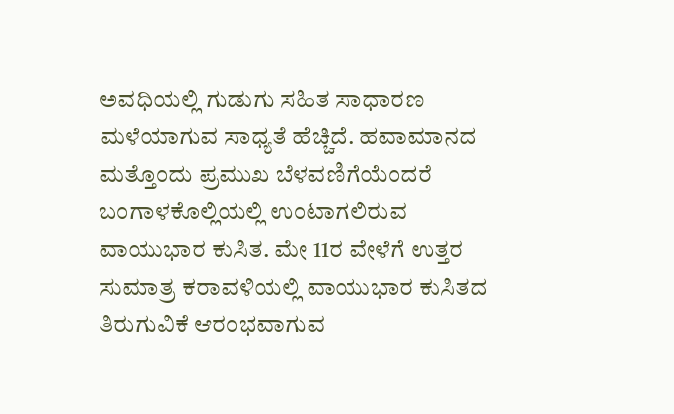ಅವಧಿಯಲ್ಲಿ ಗುಡುಗು ಸಹಿತ ಸಾಧಾರಣ ಮಳೆಯಾಗುವ ಸಾಧ್ಯತೆ ಹೆಚ್ಚಿದೆ. ಹವಾಮಾನದ ಮತ್ತೊಂದು ಪ್ರಮುಖ ಬೆಳವಣಿಗೆಯೆಂದರೆ ಬಂಗಾಳಕೊಲ್ಲಿಯಲ್ಲಿ ಉಂಟಾಗಲಿರುವ ವಾಯುಭಾರ ಕುಸಿತ. ಮೇ 11ರ ವೇಳೆಗೆ ಉತ್ತರ ಸುಮಾತ್ರ ಕರಾವಳಿಯಲ್ಲಿ ವಾಯುಭಾರ ಕುಸಿತದ ತಿರುಗುವಿಕೆ ಆರಂಭವಾಗುವ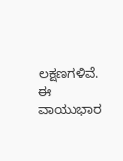ಲಕ್ಷಣಗಳಿವೆ. ಈ ವಾಯುಭಾರ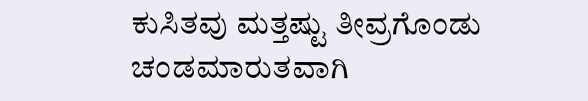ಕುಸಿತವು ಮತ್ತಷ್ಟು ತೀವ್ರಗೊಂಡು ಚಂಡಮಾರುತವಾಗಿ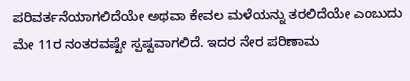ಪರಿವರ್ತನೆಯಾಗಲಿದೆಯೇ ಅಥವಾ ಕೇವಲ ಮಳೆಯನ್ನು ತರಲಿದೆಯೇ ಎಂಬುದು ಮೇ 11ರ ನಂತರವಷ್ಟೇ ಸ್ಪಷ್ಟವಾಗಲಿದೆ. ಇದರ ನೇರ ಪರಿಣಾಮ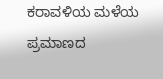ಕರಾವಳಿಯ ಮಳೆಯ ಪ್ರಮಾಣದ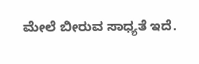ಮೇಲೆ ಬೀರುವ ಸಾಧ್ಯತೆ ಇದೆ.